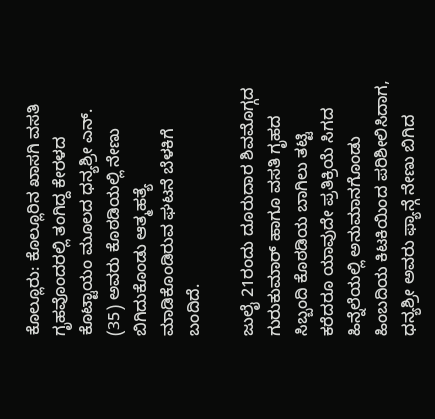ಕೊಲ್ಲೂರು: ಕೊಲ್ಲೂರಿನ ಖಾಸಗಿ ವಸತಿ ಗೃಹವೊಂದರಲ್ಲಿ ತಂಗಿದ್ದ ಕೇರಳದ ಕೊಟ್ಟಾಯಂ ಮೂಲದ ಧನ್ಯಶ್ರೀ ಎನ್. (35) ಅವರು ಕೊಠಡಿಯಲ್ಲಿ ನೇಣು ಬಿಗಿದುಕೊಂಡು ಆತ್ಮಹತ್ಯೆ ಮಾಡಿಕೊಂಡಿರುವ ಘಟನೆ ಬೆಳಕಿಗೆ ಬಂದಿದೆ.

ಜುಲೈ 21ರಂದು ದೂರುದಾರ ಶಿವಮೊಗ್ಗದ ಗುರುಕುಮಾರ್ ಹಾಗೂ ವಸತಿ ಗೃಹದ ಸಿಬ್ಬಂದಿ ಕೊಠಡಿಯ ಬಾಗಿಲು ತಟ್ಟಿ ಕರೆದರೂ ಯಾವುದೇ ಪ್ರತಿಕ್ರಿಯೆ ಸಿಗದ ಹಿನ್ನೆಲೆಯಲ್ಲಿ ಅನುಮಾನಗೊಂಡು ಹಿಂಬದಿಯ ಕಿಟಕಿಯಿಂದ ಪರಿಶೀಲಿಸಿದಾಗ, ಧನ್ಯಶ್ರೀ ಅವರು ಫ್ಯಾನ್ಗೆ ನೇಣು ಬಿಗಿದ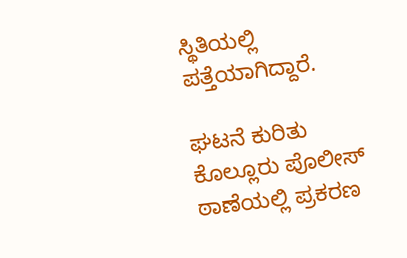ಸ್ಥಿತಿಯಲ್ಲಿ ಪತ್ತೆಯಾಗಿದ್ದಾರೆ.

ಘಟನೆ ಕುರಿತು ಕೊಲ್ಲೂರು ಪೊಲೀಸ್ ಠಾಣೆಯಲ್ಲಿ ಪ್ರಕರಣ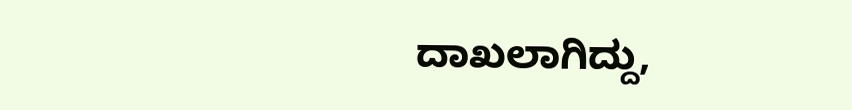ದಾಖಲಾಗಿದ್ದು,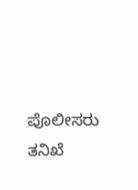ಪೊಲೀಸರು ತನಿಖೆ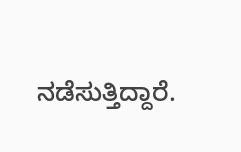ನಡೆಸುತ್ತಿದ್ದಾರೆ.